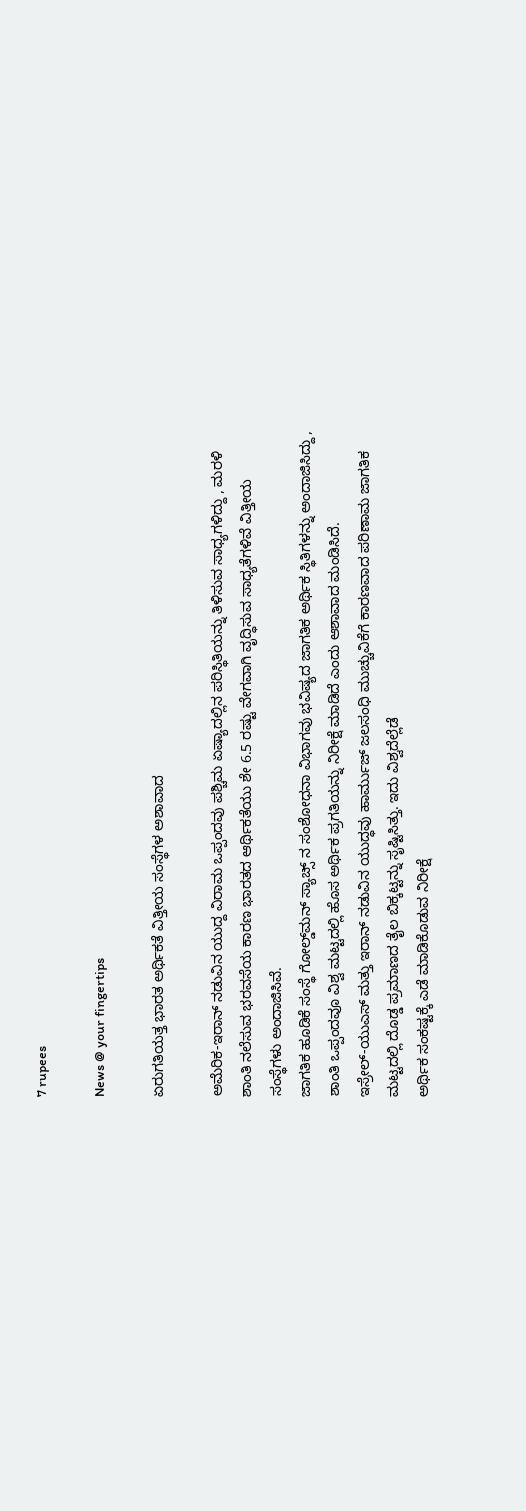7 rupees

News @ your fingertips

ಏರುಗತಿಯತ್ತ ಭಾರತ ಅರ್ಥಿಕತೆ ವಿತ್ತೀಯ ಸಂಸ್ಥೆಗಳ ಅಶಾವಾದ

ಅಮೆರಿಕ-ಇರಾನ್ ನಡುವಿನ ಯುದ್ದ ವಿರಾಮ ಒಪ್ಪಂದವು ಪಶ್ಚಿಮ ಏಷ್ಯಾದಲ್ಲಿನ ಪರಿಸ್ಥಿತಿಯನ್ನು ತಿಳಿಸುವ ಸಾಧ್ಯಗಳಿದ್ದು , ಮರಳಿ ಶಾಂತಿ ನಲೆಸುವ ಭರವಸೆಯ ಕಾರಣ ಭಾರತದ ಆರ್ಥಿಕತೆಯು ಶೇ 6.5 ರಷ್ಟು ವೇಗವಾಗಿ ವೃದ್ಧಿಸುವ ಸಾಧ್ಯತೆಗಳಿವೆ ವಿತ್ತೀಯ ಸಂಸ್ಥೆಗಳು ಅಂದಾಜಿಸಿವೆ.
ಜಾಗತಿಕ ಹೂಡಿಕೆ ಸಂಸ್ಥೆ ಗೋಲ್ಡ್‌ಮನ್ ಸ್ಯಾಚ್ಸ್ ನ ಸಂಶೋಧನಾ ವಿಭಾಗವು ಭವಿಷ್ಯದ ಜಾಗತಿಕ ಅರ್ಥಿಕ ಸ್ಥಿತಿಗಳನ್ನು ಅಂದಾಜಿಸಿದ್ದು , ಶಾಂತಿ ಒಪ್ಪಂದವೂ ವಿಶ್ವ ಮಟ್ಟದಲ್ಲಿ ಹೊಸ ಅರ್ಥಿಕ ಪ್ರಗತಿಯನ್ನು ನಿರೀಕ್ಷೆ ಮಾಡಿದೆ ಎಂದು ಆಶಾವಾದ ಮಂಡಿಸಿದೆ.
ಇಸ್ರೇಲ್-ಯುಎಸ್ ಮತ್ತು ಇರಾನ್ ನಡುವಿನ ಯುದ್ಧವು ಹಾರ್ಮುಜ್ ಜಲಸಂಧಿ ಮುಚ್ಚುವಿಕೆಗೆ ಕಾರಣವಾದ ಪರಿಣಾಮ ಜಾಗತಿಕ ಮಟ್ಟದಲ್ಲಿ ದೊಡ್ಡ ಪ್ರಮಾಣದ ತೈಲ ಬಿಕ್ಕಟ್ಟನ್ನು ಸೃಷ್ಟಿಸಿತ್ತು. ಇದು ವಿಶ್ವದೆಲ್ಲೆಡೆ
ಅರ್ಥಿಕ ಸಂಕಷ್ಟಕ್ಕೆ ಎಡೆ ಮಾಡಿಕೊಡುವ ನಿರೀಕ್ಷೆ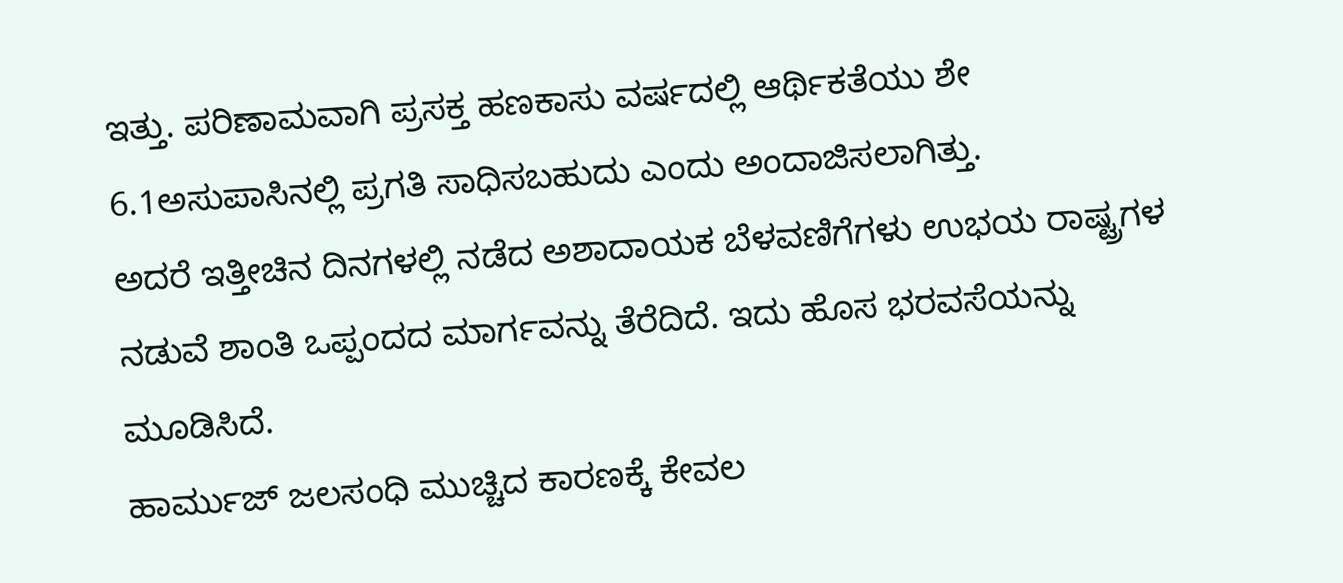ಇತ್ತು. ಪರಿಣಾಮವಾಗಿ ಪ್ರಸಕ್ತ ಹಣಕಾಸು ವರ್ಷದಲ್ಲಿ ಆರ್ಥಿಕತೆಯು ಶೇ 6.1ಅಸುಪಾಸಿನಲ್ಲಿ ಪ್ರಗತಿ ಸಾಧಿಸಬಹುದು ಎಂದು ಅಂದಾಜಿಸಲಾಗಿತ್ತು.
ಅದರೆ ಇತ್ತೀಚಿನ ದಿನಗಳಲ್ಲಿ ನಡೆದ ಅಶಾದಾಯಕ ಬೆಳವಣಿಗೆಗಳು ಉಭಯ ರಾಷ್ಟ್ರಗಳ ನಡುವೆ ಶಾಂತಿ ಒಪ್ಪಂದದ ಮಾರ್ಗವನ್ನು ತೆರೆದಿದೆ. ಇದು ಹೊಸ ಭರವಸೆಯನ್ನು ಮೂಡಿಸಿದೆ.
ಹಾರ್ಮುಜ್ ಜಲಸಂಧಿ ಮುಚ್ಚಿದ ಕಾರಣಕ್ಕೆ ಕೇವಲ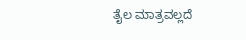ತೈಲ ಮಾತ್ರವಲ್ಲದೆ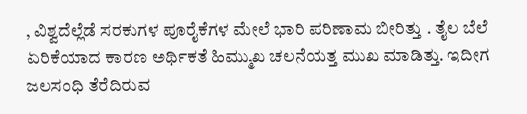, ವಿಶ್ವದೆಲ್ಲೆಡೆ ಸರಕುಗಳ ಪೂರೈಕೆಗಳ ಮೇಲೆ ಭಾರಿ ಪರಿಣಾಮ ಬೀರಿತ್ತು . ತೈಲ ಬೆಲೆ ಏರಿಕೆಯಾದ ಕಾರಣ ಅರ್ಥಿಕತೆ ಹಿಮ್ಮುಖ ಚಲನೆಯತ್ತ ಮುಖ ಮಾಡಿತ್ತು. ಇದೀಗ ಜಲಸಂಧಿ ತೆರೆದಿರುವ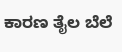ಕಾರಣ ತೈಲ ಬೆಲೆ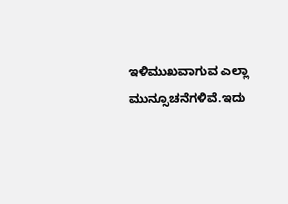ಇಳಿಮುಖವಾಗುವ ಎಲ್ಲಾ ಮುನ್ಸೂಚನೆಗಳಿವೆ.ಇದು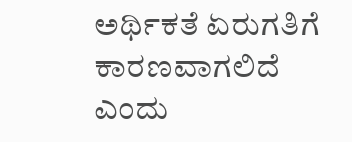ಅರ್ಥಿಕತೆ ಏರುಗತಿಗೆ ಕಾರಣವಾಗಲಿದೆ ಎಂದು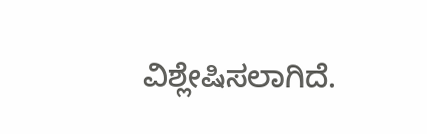ವಿಶ್ಲೇಷಿಸಲಾಗಿದೆ.